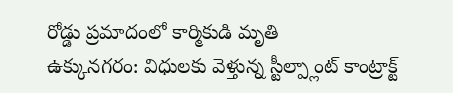రోడ్డు ప్రమాదంలో కార్మికుడి మృతి
ఉక్కునగరం: విధులకు వెళ్తున్న స్టీల్ప్లాంట్ కాంట్రాక్ట్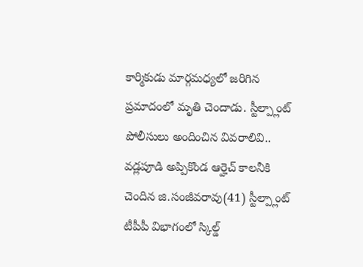కార్మికుడు మార్గమధ్యలో జరిగిన ప్రమాదంలో మృతి చెందాడు. స్టీల్ప్లాంట్ పోలీసులు అందించిన వివరాలివి.. వడ్లపూడి అప్పికొండ ఆర్హెచ్ కాలనీకి చెందిన జి.సంజీవరావు(41) స్టీల్ప్లాంట్ టీపీపీ విభాగంలో స్కిల్డ్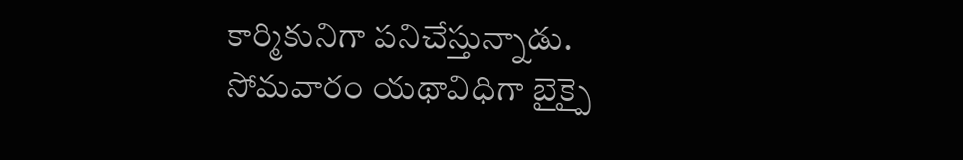కార్మికునిగా పనిచేస్తున్నాడు. సోమవారం యథావిధిగా బైక్పై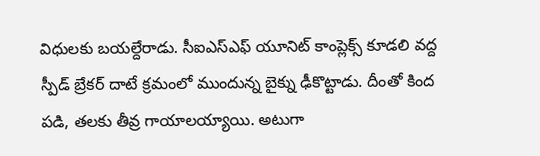విధులకు బయల్దేరాడు. సీఐఎస్ఎఫ్ యూనిట్ కాంప్లెక్స్ కూడలి వద్ద స్పీడ్ బ్రేకర్ దాటే క్రమంలో ముందున్న బైక్ను ఢీకొట్టాడు. దీంతో కింద పడి, తలకు తీవ్ర గాయాలయ్యాయి. అటుగా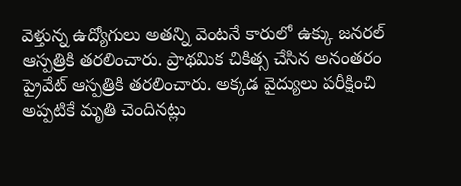వెళ్తున్న ఉద్యోగులు అతన్ని వెంటనే కారులో ఉక్కు జనరల్ ఆస్పత్రికి తరలించారు. ప్రాథమిక చికిత్స చేసిన అనంతరం ప్రైవేట్ ఆస్పత్రికి తరలించారు. అక్కడ వైద్యులు పరీక్షించి అప్పటికే మృతి చెందినట్లు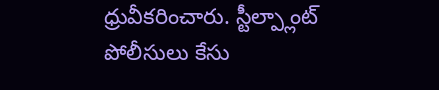ధ్రువీకరించారు. స్టీల్ప్లాంట్ పోలీసులు కేసు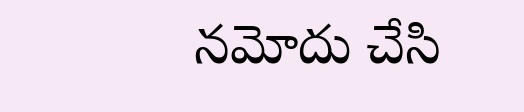నమోదు చేసి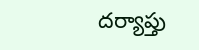దర్యాప్తు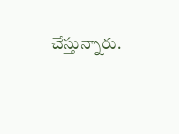చేస్తున్నారు.